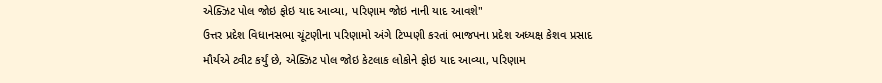એક્ઝિટ પોલ જોઇ ફોઇ યાદ આવ્યા, પરિણામ જોઇ નાની યાદ આવશે"
ઉત્તર પ્રદેશ વિધાનસભા ચૂંટણીના પરિણામો અંગે ટિપ્પણી કરતાં ભાજપના પ્રદેશ અધ્યક્ષ કેશવ પ્રસાદ મૌર્યએ ટ્વીટ કર્યું છે, એક્ઝિટ પોલ જોઇ કેટલાક લોકોને ફોઇ યાદ આવ્યા, પરિણામ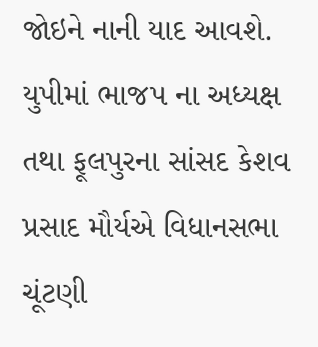જોઇને નાની યાદ આવશે.
યુપીમાં ભાજપ ના અધ્યક્ષ તથા ફૂલપુરના સાંસદ કેશવ પ્રસાદ મૌર્યએ વિધાનસભા ચૂંટણી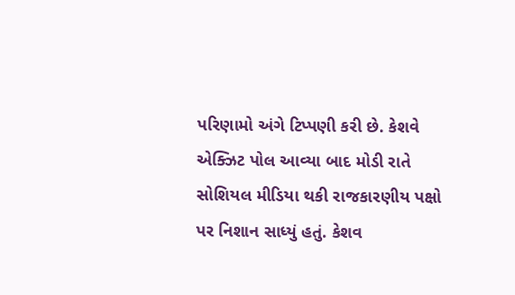પરિણામો અંગે ટિપ્પણી કરી છે. કેશવે એક્ઝિટ પોલ આવ્યા બાદ મોડી રાતે સોશિયલ મીડિયા થકી રાજકારણીય પક્ષો પર નિશાન સાધ્યું હતું. કેશવ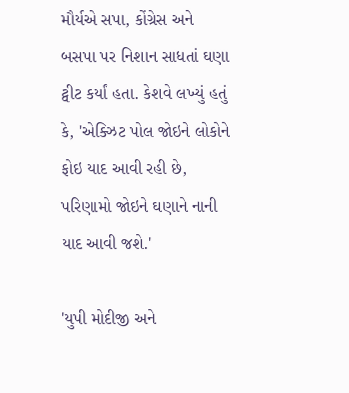મૌર્યએ સપા, કોંગ્રેસ અને બસપા પર નિશાન સાધતાં ઘણા ટ્વીટ કર્યાં હતા. કેશવે લખ્યું હતું કે, 'એક્ઝિટ પોલ જોઇને લોકોને ફોઇ યાદ આવી રહી છે, પરિણામો જોઇને ઘણાને નાની યાદ આવી જશે.'

'યુપી મોદીજી અને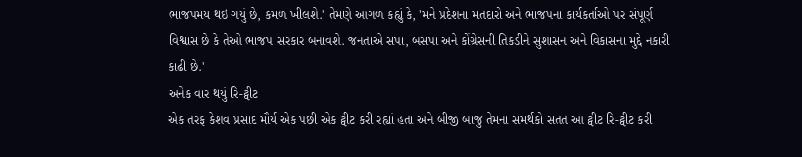ભાજપમય થઇ ગયું છે, કમળ ખીલશે.' તેમણે આગળ કહ્યું કે, 'મને પ્રદેશના મતદારો અને ભાજપના કાર્યકર્તાઓ પર સંપૂર્ણ વિશ્વાસ છે કે તેઓ ભાજપ સરકાર બનાવશે. જનતાએ સપા, બસપા અને કોંગ્રેસની તિકડીને સુશાસન અને વિકાસના મુદ્દે નકારી કાઢી છે.'
અનેક વાર થયું રિ-ટ્વીટ
એક તરફ કેશવ પ્રસાદ મૌર્ય એક પછી એક ટ્વીટ કરી રહ્યાં હતા અને બીજી બાજુ તેમના સમર્થકો સતત આ ટ્વીટ રિ-ટ્વીટ કરી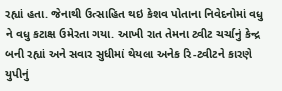રહ્યાં હતા. જેનાથી ઉત્સાહિત થઇ કેશવ પોતાના નિવેદનોમાં વધુ ને વધુ કટાક્ષ ઉમેરતા ગયા. આખી રાત તેમના ટ્વીટ ચર્ચાનું કેન્દ્ર બની રહ્યાં અને સવાર સુધીમાં થેયલા અનેક રિ-ટ્વીટને કારણે યુપીનું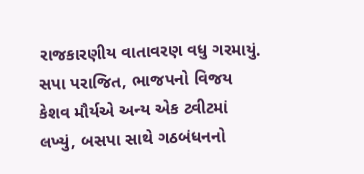રાજકારણીય વાતાવરણ વધુ ગરમાયું.
સપા પરાજિત, ભાજપનો વિજય
કેશવ મૌર્યએ અન્ય એક ટ્વીટમાં લખ્યું, બસપા સાથે ગઠબંધનનો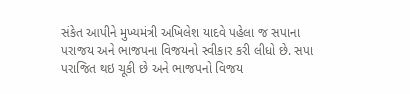સંકેત આપીને મુખ્યમંત્રી અખિલેશ યાદવે પહેલા જ સપાના પરાજય અને ભાજપના વિજયનો સ્વીકાર કરી લીધો છે. સપા પરાજિત થઇ ચૂકી છે અને ભાજપનો વિજય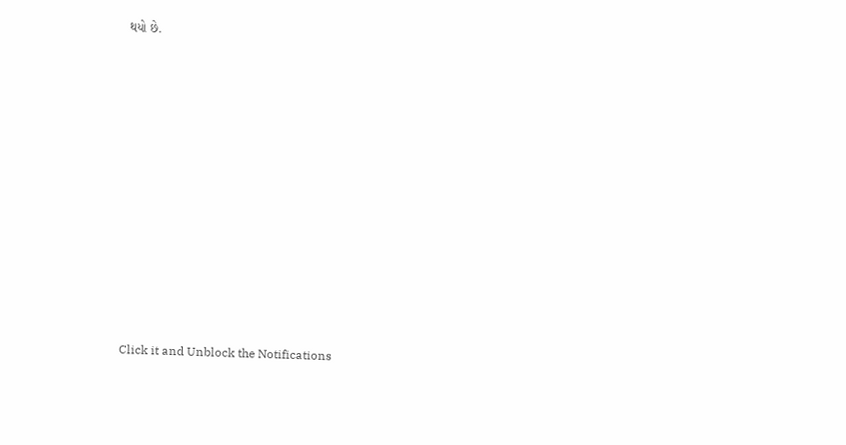થયો છે.












Click it and Unblock the Notifications